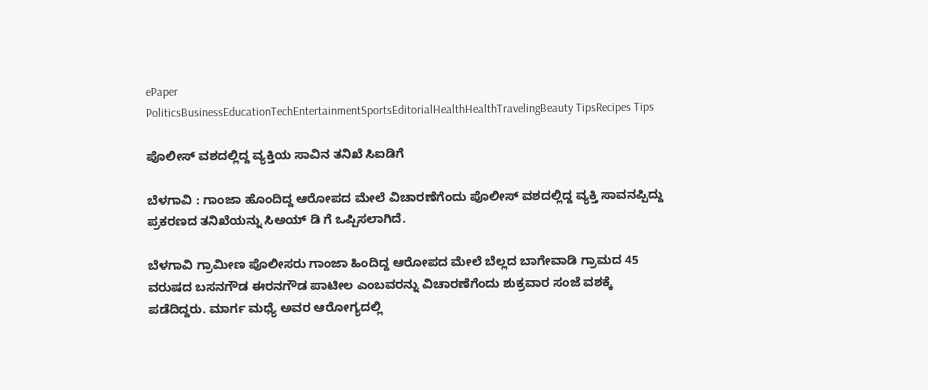ePaper
PoliticsBusinessEducationTechEntertainmentSportsEditorialHealthHealthTravelingBeauty TipsRecipes Tips

ಪೊಲೀಸ್ ವಶದಲ್ಲಿದ್ದ ವ್ಯಕ್ತಿಯ ಸಾವಿನ ತನಿಖೆ ಸಿಐಡಿಗೆ

ಬೆಳಗಾವಿ : ಗಾಂಜಾ ಹೊಂದಿದ್ದ ಆರೋಪದ ಮೇಲೆ ವಿಚಾರಣೆಗೆಂದು ಪೊಲೀಸ್ ವಶದಲ್ಲಿದ್ದ ವ್ಯಕ್ತಿ ಸಾವನಪ್ಪಿದ್ದು ಪ್ರಕರಣದ ತನಿಖೆಯನ್ನು ಸಿಅಯ್ ಡಿ ಗೆ ಒಪ್ಪಿಸಲಾಗಿದೆ.

ಬೆಳಗಾವಿ ಗ್ರಾಮೀಣ ಪೊಲೀಸರು ಗಾಂಜಾ ಹಿಂದಿದ್ದ ಆರೋಪದ ಮೇಲೆ ಬೆಲ್ಲದ ಬಾಗೇವಾಡಿ ಗ್ರಾಮದ 45 ವರುಷದ ಬಸನಗೌಡ ಈರನಗೌಡ ಪಾಟೀಲ ಎಂಬವರನ್ನು ವಿಚಾರಣೆಗೆಂದು ಶುಕ್ರವಾರ ಸಂಜೆ ವಶಕ್ಕೆ ಪಡೆದಿದ್ದರು. ಮಾರ್ಗ ಮಧ್ಯೆ ಅವರ ಆರೋಗ್ಯದಲ್ಲಿ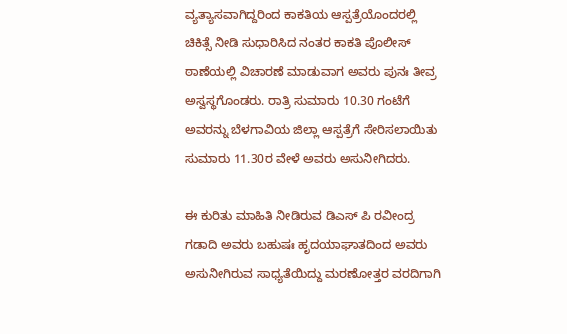ವ್ಯತ್ಯಾಸವಾಗಿದ್ದರಿಂದ ಕಾಕತಿಯ ಆಸ್ಪತ್ರೆಯೊಂದರಲ್ಲಿ ಚಿಕಿತ್ಸೆ ನೀಡಿ ಸುಧಾರಿಸಿದ ನಂತರ ಕಾಕತಿ ಪೊಲೀಸ್ ಠಾಣೆಯಲ್ಲಿ ವಿಚಾರಣೆ ಮಾಡುವಾಗ ಅವರು ಪುನಃ ತೀವ್ರ ಅಸ್ವಸ್ಥಗೊಂಡರು. ರಾತ್ರಿ ಸುಮಾರು 10.30 ಗಂಟೆಗೆ ಅವರನ್ನು ಬೆಳಗಾವಿಯ ಜಿಲ್ಲಾ ಆಸ್ಪತ್ರೆಗೆ ಸೇರಿಸಲಾಯಿತು ಸುಮಾರು 11.30ರ ವೇಳೆ ಅವರು ಅಸುನೀಗಿದರು.

ಈ ಕುರಿತು ಮಾಹಿತಿ ನೀಡಿರುವ ಡಿಎಸ್ ಪಿ ರವೀಂದ್ರ ಗಡಾದಿ ಅವರು ಬಹುಷಃ ಹೃದಯಾಘಾತದಿಂದ ಅವರು ಅಸುನೀಗಿರುವ ಸಾಧ್ಯತೆಯಿದ್ದು ಮರಣೋತ್ತರ ವರದಿಗಾಗಿ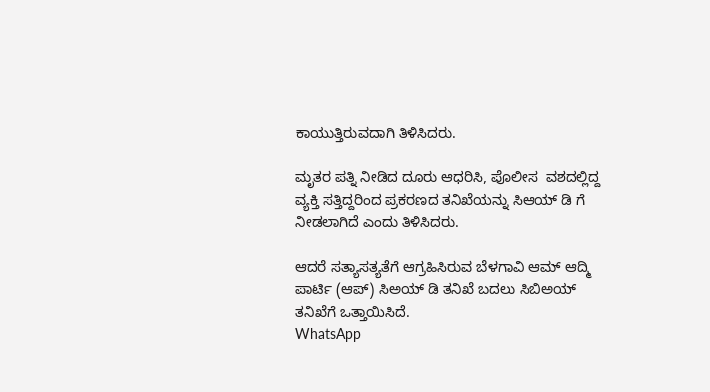ಕಾಯುತ್ತಿರುವದಾಗಿ ತಿಳಿಸಿದರು.

ಮೃತರ ಪತ್ನಿ ನೀಡಿದ ದೂರು ಆಧರಿಸಿ, ಪೊಲೀಸ  ವಶದಲ್ಲಿದ್ದ ವ್ಯಕ್ತಿ ಸತ್ತಿದ್ದರಿಂದ ಪ್ರಕರಣದ ತನಿಖೆಯನ್ನು ಸಿಆಯ್ ಡಿ ಗೆ ನೀಡಲಾಗಿದೆ ಎಂದು ತಿಳಿಸಿದರು.

ಆದರೆ ಸತ್ಯಾಸತ್ಯತೆಗೆ ಆಗ್ರಹಿಸಿರುವ ಬೆಳಗಾವಿ ಆಮ್ ಆದ್ಮಿ ಪಾರ್ಟಿ (ಆಪ್) ಸಿಅಯ್ ಡಿ ತನಿಖೆ ಬದಲು ಸಿಬಿಅಯ್ ತನಿಖೆಗೆ ಒತ್ತಾಯಿಸಿದೆ.
WhatsApp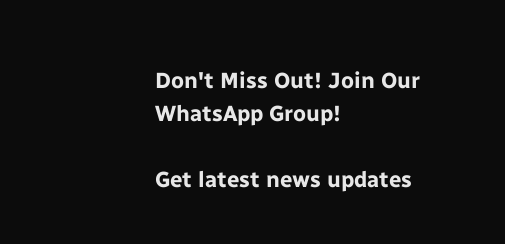Don't Miss Out! Join Our WhatsApp Group!

Get latest news updates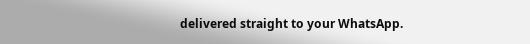delivered straight to your WhatsApp.